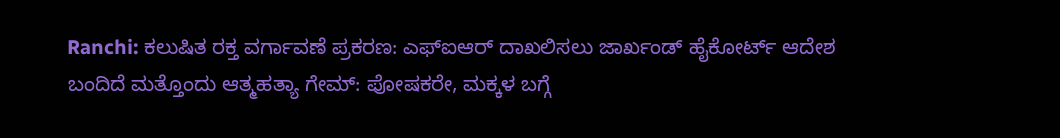Ranchi: ಕಲುಷಿತ ರಕ್ತ ವರ್ಗಾವಣೆ ಪ್ರಕರಣ: ಎಫ್ಐಆರ್ ದಾಖಲಿಸಲು ಜಾರ್ಖಂಡ್ ಹೈಕೋರ್ಟ್ ಆದೇಶ
ಬಂದಿದೆ ಮತ್ತೊಂದು ಆತ್ಮಹತ್ಯಾ ಗೇಮ್: ಪೋಷಕರೇ, ಮಕ್ಕಳ ಬಗ್ಗೆ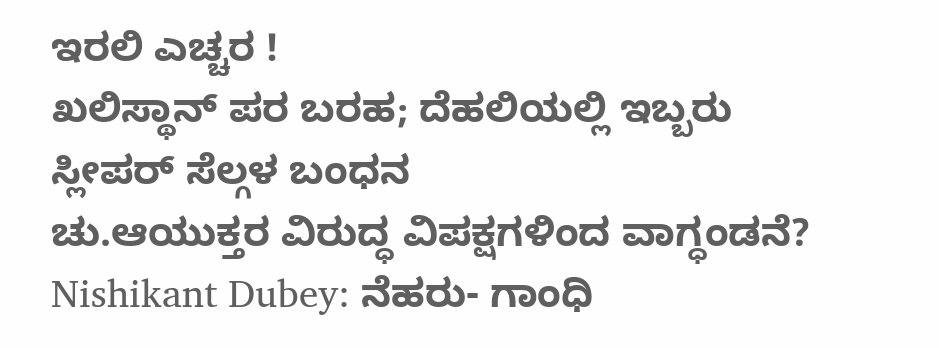ಇರಲಿ ಎಚ್ಚರ !
ಖಲಿಸ್ಥಾನ್ ಪರ ಬರಹ; ದೆಹಲಿಯಲ್ಲಿ ಇಬ್ಬರು ಸ್ಲೀಪರ್ ಸೆಲ್ಗಳ ಬಂಧನ
ಚು.ಆಯುಕ್ತರ ವಿರುದ್ಧ ವಿಪಕ್ಷಗಳಿಂದ ವಾಗ್ಧಂಡನೆ?
Nishikant Dubey: ನೆಹರು- ಗಾಂಧಿ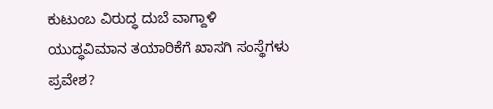ಕುಟುಂಬ ವಿರುದ್ಧ ದುಬೆ ವಾಗ್ದಾಳಿ
ಯುದ್ಧವಿಮಾನ ತಯಾರಿಕೆಗೆ ಖಾಸಗಿ ಸಂಸ್ಥೆಗಳು ಪ್ರವೇಶ?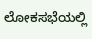ಲೋಕಸಭೆಯಲ್ಲಿ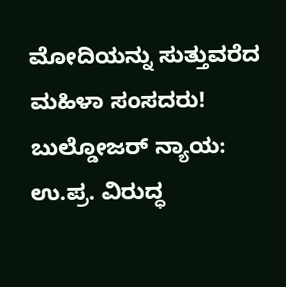ಮೋದಿಯನ್ನು ಸುತ್ತುವರೆದ ಮಹಿಳಾ ಸಂಸದರು!
ಬುಲ್ಡೋಜರ್ ನ್ಯಾಯ: ಉ.ಪ್ರ. ವಿರುದ್ಧ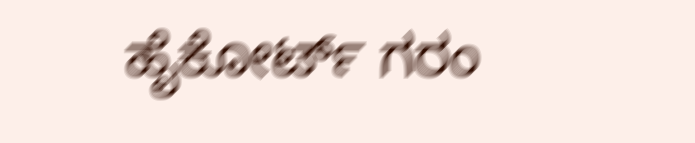ಹೈಕೋರ್ಟ್ ಗರಂ